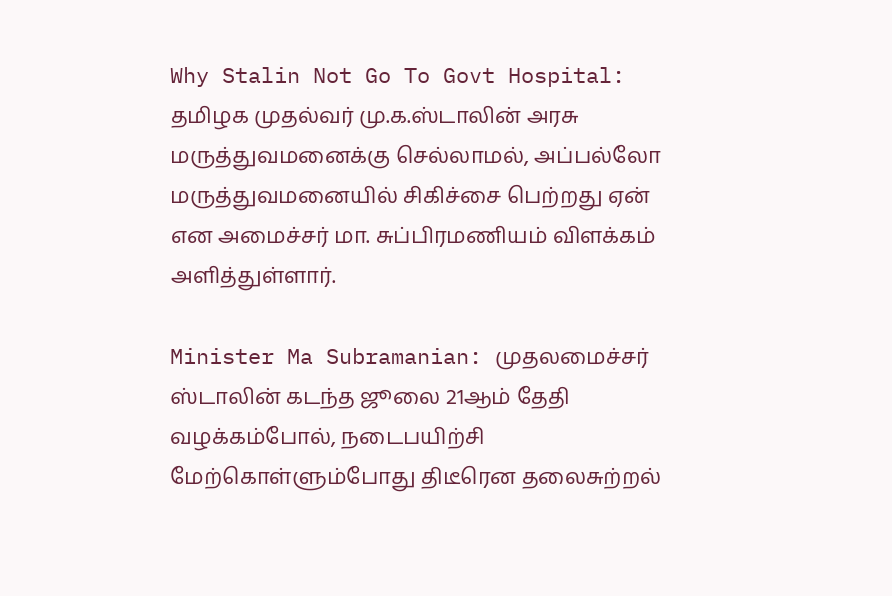Why Stalin Not Go To Govt Hospital: தமிழக முதல்வர் மு.க.ஸ்டாலின் அரசு மருத்துவமனைக்கு செல்லாமல், அப்பல்லோ மருத்துவமனையில் சிகிச்சை பெற்றது ஏன் என அமைச்சர் மா. சுப்பிரமணியம் விளக்கம் அளித்துள்ளார்.

Minister Ma Subramanian: முதலமைச்சர் ஸ்டாலின் கடந்த ஜூலை 21ஆம் தேதி வழக்கம்போல், நடைபயிற்சி மேற்கொள்ளும்போது திடீரென தலைசுற்றல்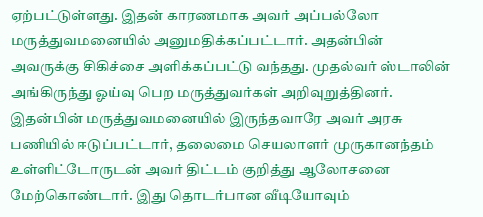ஏற்பட்டுள்ளது. இதன் காரணமாக அவர் அப்பல்லோ மருத்துவமனையில் அனுமதிக்கப்பட்டார். அதன்பின் அவருக்கு சிகிச்சை அளிக்கப்பட்டு வந்தது. முதல்வர் ஸ்டாலின் அங்கிருந்து ஓய்வு பெற மருத்துவர்கள் அறிவுறுத்தினர்.
இதன்பின் மருத்துவமனையில் இருந்தவாரே அவர் அரசு பணியில் ஈடுப்பட்டார், தலைமை செயலாளர் முருகானந்தம் உள்ளிட்டோருடன் அவர் திட்டம் குறித்து ஆலோசனை மேற்கொண்டார். இது தொடர்பான வீடியோவும்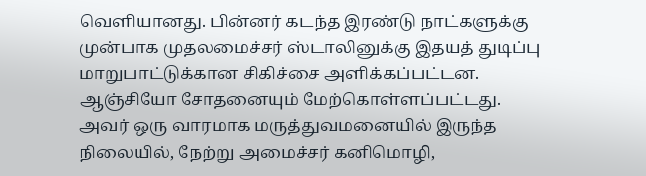வெளியானது. பின்னர் கடந்த இரண்டு நாட்களுக்கு முன்பாக முதலமைச்சர் ஸ்டாலினுக்கு இதயத் துடிப்பு மாறுபாட்டுக்கான சிகிச்சை அளிக்கப்பட்டன. ஆஞ்சியோ சோதனையும் மேற்கொள்ளப்பட்டது.
அவர் ஒரு வாரமாக மருத்துவமனையில் இருந்த நிலையில், நேற்று அமைச்சர் கனிமொழி,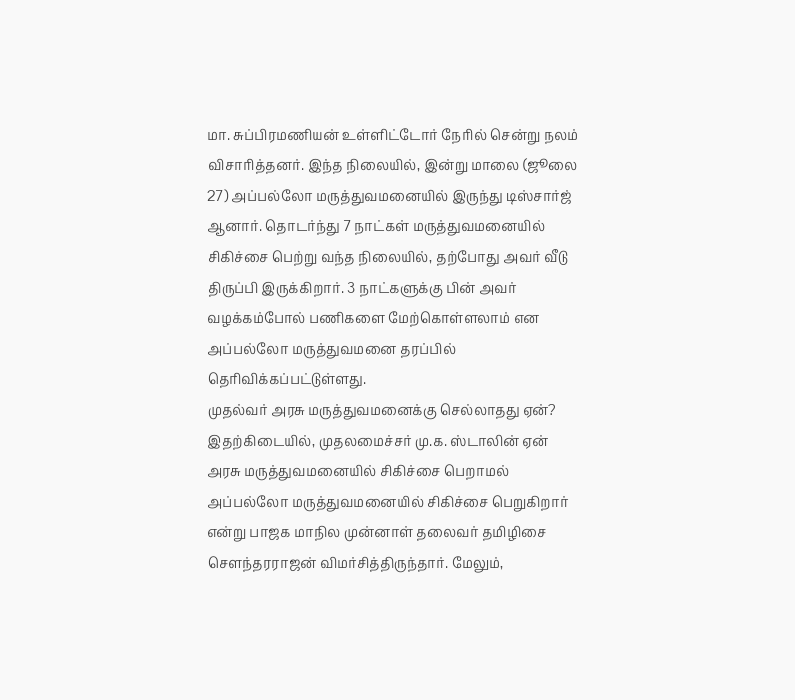மா. சுப்பிரமணியன் உள்ளிட்டோர் நேரில் சென்று நலம் விசாரித்தனர். இந்த நிலையில், இன்று மாலை (ஜூலை 27) அப்பல்லோ மருத்துவமனையில் இருந்து டிஸ்சார்ஜ் ஆனார். தொடர்ந்து 7 நாட்கள் மருத்துவமனையில் சிகிச்சை பெற்று வந்த நிலையில், தற்போது அவர் வீடு திருப்பி இருக்கிறார். 3 நாட்களுக்கு பின் அவர் வழக்கம்போல் பணிகளை மேற்கொள்ளலாம் என அப்பல்லோ மருத்துவமனை தரப்பில் தெரிவிக்கப்பட்டுள்ளது.
முதல்வர் அரசு மருத்துவமனைக்கு செல்லாதது ஏன்?
இதற்கிடையில், முதலமைச்சர் மு.க. ஸ்டாலின் ஏன் அரசு மருத்துவமனையில் சிகிச்சை பெறாமல் அப்பல்லோ மருத்துவமனையில் சிகிச்சை பெறுகிறார் என்று பாஜக மாநில முன்னாள் தலைவர் தமிழிசை செளந்தரராஜன் விமர்சித்திருந்தார். மேலும்,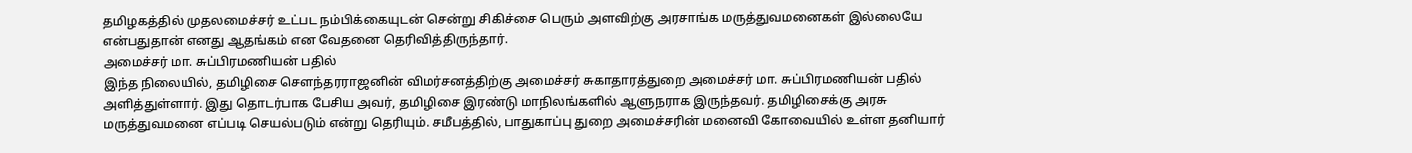தமிழகத்தில் முதலமைச்சர் உட்பட நம்பிக்கையுடன் சென்று சிகிச்சை பெரும் அளவிற்கு அரசாங்க மருத்துவமனைகள் இல்லையே என்பதுதான் எனது ஆதங்கம் என வேதனை தெரிவித்திருந்தார்.
அமைச்சர் மா. சுப்பிரமணியன் பதில்
இந்த நிலையில், தமிழிசை செளந்தரராஜனின் விமர்சனத்திற்கு அமைச்சர் சுகாதாரத்துறை அமைச்சர் மா. சுப்பிரமணியன் பதில் அளித்துள்ளார். இது தொடர்பாக பேசிய அவர், தமிழிசை இரண்டு மாநிலங்களில் ஆளுநராக இருந்தவர். தமிழிசைக்கு அரசு மருத்துவமனை எப்படி செயல்படும் என்று தெரியும். சமீபத்தில், பாதுகாப்பு துறை அமைச்சரின் மனைவி கோவையில் உள்ள தனியார்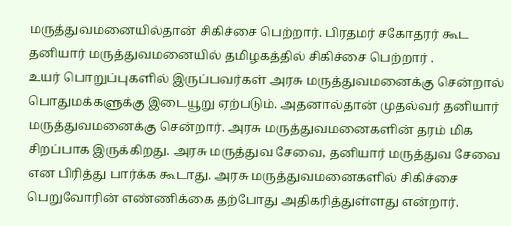மருத்துவமனையில்தான் சிகிச்சை பெற்றார். பிரதமர் சகோதரர் கூட தனியார் மருத்துவமனையில் தமிழகத்தில் சிகிச்சை பெற்றார் .
உயர் பொறுப்புகளில் இருப்பவர்கள் அரசு மருத்துவமனைக்கு சென்றால் பொதுமக்களுக்கு இடையூறு ஏற்படும். அதனால்தான் முதல்வர் தனியார் மருத்துவமனைக்கு சென்றார். அரசு மருத்துவமனைகளின் தரம் மிக சிறப்பாக இருக்கிறது. அரசு மருத்துவ சேவை, தனியார் மருத்துவ சேவை என பிரித்து பார்க்க கூடாது. அரசு மருத்துவமனைகளில் சிகிச்சை பெறுவோரின் எண்ணிக்கை தற்போது அதிகரித்துள்ளது என்றார்.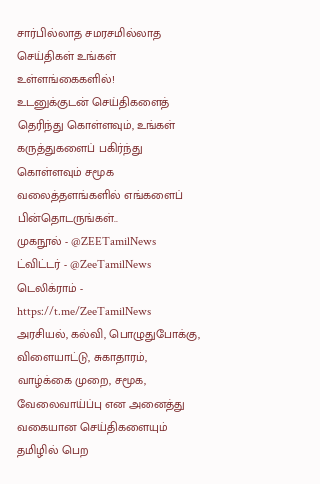சார்பில்லாத சமரசமில்லாத செய்திகள் உங்கள் உள்ளங்கைகளில்!
உடனுக்குடன் செய்திகளைத் தெரிந்து கொள்ளவும், உங்கள் கருத்துகளைப் பகிர்ந்து கொள்ளவும் சமூக வலைத்தளங்களில் எங்களைப் பின்தொடருங்கள்..
முகநூல் - @ZEETamilNews
ட்விட்டர் - @ZeeTamilNews
டெலிக்ராம் - https://t.me/ZeeTamilNews
அரசியல், கல்வி, பொழுதுபோக்கு, விளையாட்டு, சுகாதாரம், வாழ்க்கை முறை, சமூக, வேலைவாய்ப்பு என அனைத்து வகையான செய்திகளையும் தமிழில் பெற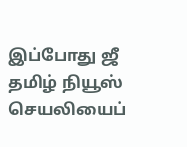இப்போது ஜீ தமிழ் நியூஸ் செயலியைப்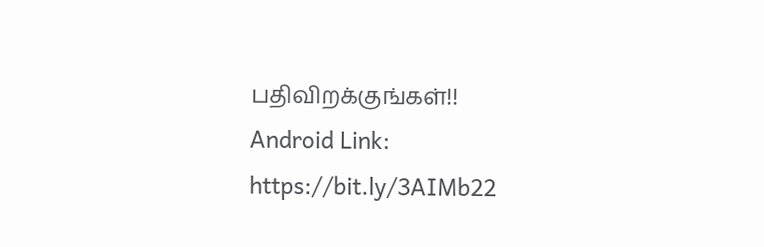பதிவிறக்குங்கள்!!
Android Link: https://bit.ly/3AIMb22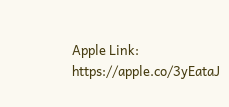Apple Link: https://apple.co/3yEataJ